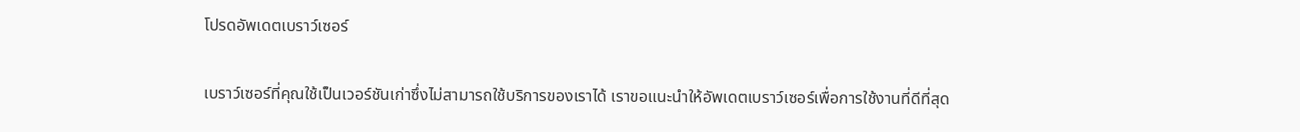โปรดอัพเดตเบราว์เซอร์

เบราว์เซอร์ที่คุณใช้เป็นเวอร์ชันเก่าซึ่งไม่สามารถใช้บริการของเราได้ เราขอแนะนำให้อัพเดตเบราว์เซอร์เพื่อการใช้งานที่ดีที่สุด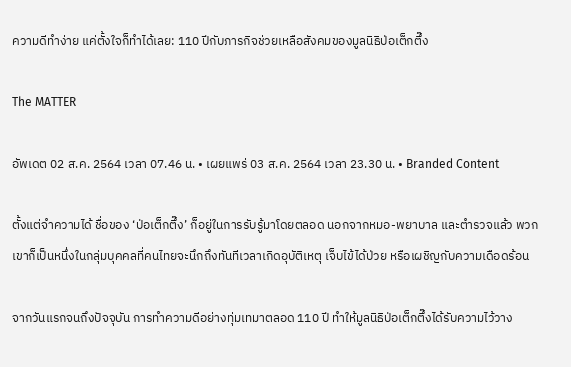ความดีทำง่าย แค่ตั้งใจก็ทำได้เลย: 110 ปีกับภารกิจช่วยเหลือสังคมของมูลนิธิป่อเต็กตึ๊ง

The MATTER

อัพเดต 02 ส.ค. 2564 เวลา 07.46 น. • เผยแพร่ 03 ส.ค. 2564 เวลา 23.30 น. • Branded Content

ตั้งแต่จำความได้ ชื่อของ ‘ป่อเต็กตึ๊ง’ ก็อยู่ในการรับรู้มาโดยตลอด นอกจากหมอ-พยาบาล และตำรวจแล้ว พวกเขาก็เป็นหนึ่งในกลุ่มบุคคลที่คนไทยจะนึกถึงทันทีเวลาเกิดอุบัติเหตุ เจ็บไข้ได้ป่วย หรือเผชิญกับความเดือดร้อน

จากวันแรกจนถึงปัจจุบัน การทำความดีอย่างทุ่มเทมาตลอด 110 ปี ทำให้มูลนิธิป่อเต็กตึ๊งได้รับความไว้วาง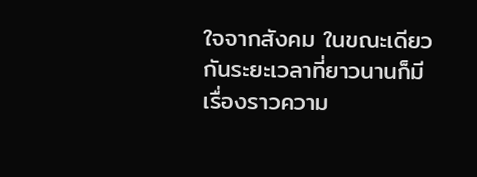ใจจากสังคม ในขณะเดียวกันระยะเวลาที่ยาวนานก็มีเรื่องราวความ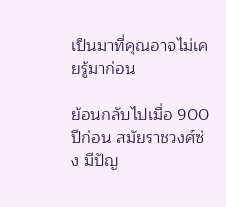เป็นมาที่คุณอาจไม่เคยรู้มาก่อน

ย้อนกลับไปเมื่อ 900 ปีก่อน สมัยราชวงศ์ซ่ง มีปัญ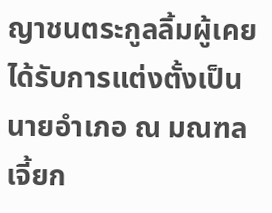ญาชนตระกูลลิ้มผู้เคยได้รับการแต่งตั้งเป็นนายอำเภอ ณ มณฑลเจี้ยก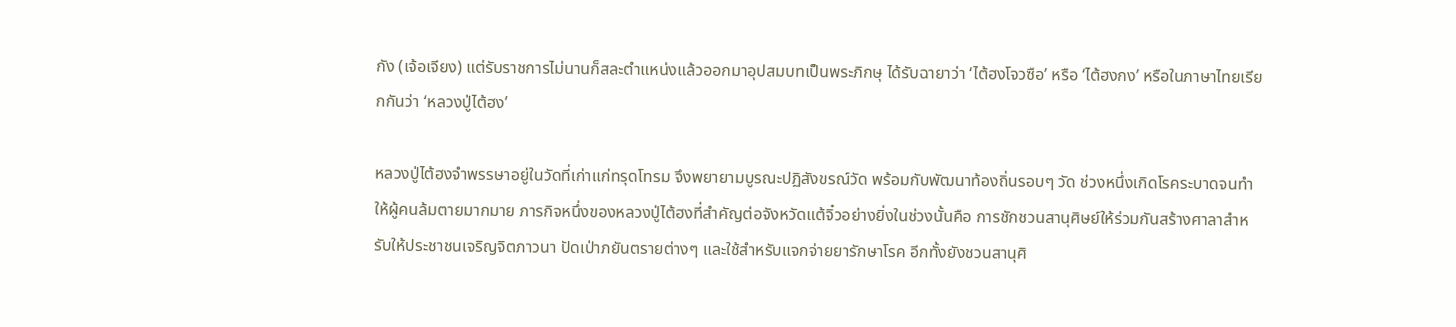กัง (เจ้อเจียง) แต่รับราชการไม่นานก็สละตำแหน่งแล้วออกมาอุปสมบทเป็นพระภิกษุ ได้รับฉายาว่า ‘ไต้ฮงโจวซือ’ หรือ ‘ไต้ฮงกง’ หรือในภาษาไทยเรียกกันว่า ‘หลวงปู่ไต้ฮง’

หลวงปู่ไต้ฮงจำพรรษาอยู่ในวัดที่เก่าแก่ทรุดโทรม จึงพยายามบูรณะปฏิสังขรณ์วัด พร้อมกับพัฒนาท้องถิ่นรอบๆ วัด ช่วงหนึ่งเกิดโรคระบาดจนทำให้ผู้คนล้มตายมากมาย ภารกิจหนึ่งของหลวงปู่ไต้ฮงที่สำคัญต่อจังหวัดแต้จิ๋วอย่างยิ่งในช่วงนั้นคือ การชักชวนสานุศิษย์ให้ร่วมกันสร้างศาลาสำหรับให้ประชาชนเจริญจิตภาวนา ปัดเป่าภยันตรายต่างๆ และใช้สำหรับแจกจ่ายยารักษาโรค อีกทั้งยังชวนสานุศิ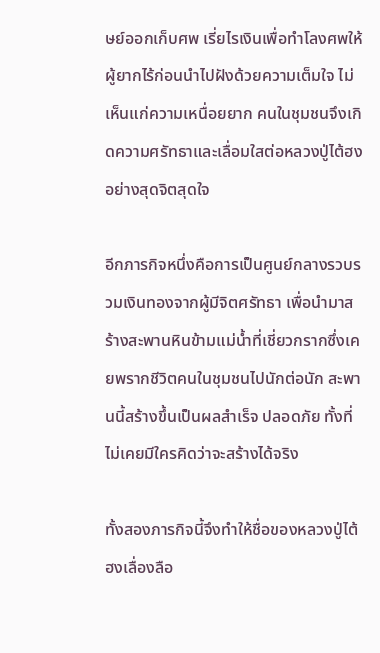ษย์ออกเก็บศพ เรี่ยไรเงินเพื่อทำโลงศพให้ผู้ยากไร้ก่อนนำไปฝังด้วยความเต็มใจ ไม่เห็นแก่ความเหนื่อยยาก คนในชุมชนจึงเกิดความศรัทธาและเลื่อมใสต่อหลวงปู่ไต้ฮงอย่างสุดจิตสุดใจ

อีกภารกิจหนึ่งคือการเป็นศูนย์กลางรวบรวมเงินทองจากผู้มีจิตศรัทธา เพื่อนำมาสร้างสะพานหินข้ามแม่น้ำที่เชี่ยวกรากซึ่งเคยพรากชีวิตคนในชุมชนไปนักต่อนัก สะพานนี้สร้างขึ้นเป็นผลสำเร็จ ปลอดภัย ทั้งที่ไม่เคยมีใครคิดว่าจะสร้างได้จริง

ทั้งสองภารกิจนี้จึงทำให้ชื่อของหลวงปู่ไต้ฮงเลื่องลือ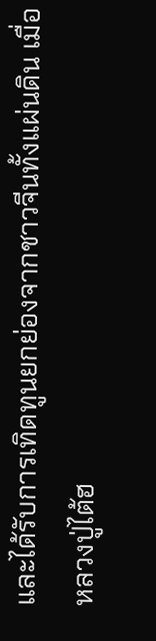และได้รับการเทิดทูนยกย่องจากชาวจีนทั้งแผ่นดิน เมื่อหลวงปู่ไต้ฮ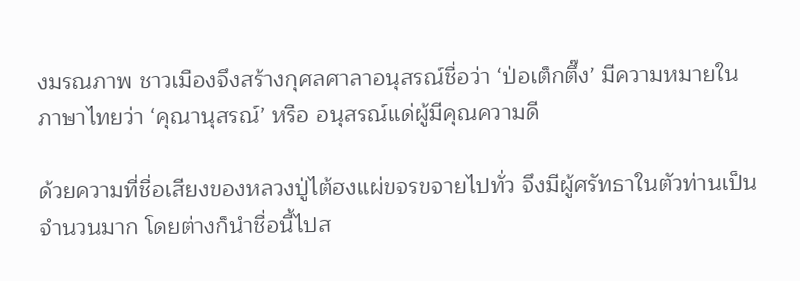งมรณภาพ ชาวเมืองจึงสร้างกุศลศาลาอนุสรณ์ชื่อว่า ‘ป่อเต็กตึ๊ง’ มีความหมายในภาษาไทยว่า ‘คุณานุสรณ์’ หรือ อนุสรณ์แด่ผู้มีคุณความดี

ด้วยความที่ชื่อเสียงของหลวงปู่ไต้ฮงแผ่ขจรขจายไปทั่ว จึงมีผู้ศรัทธาในตัวท่านเป็นจำนวนมาก โดยต่างก็นำชื่อนี้ไปส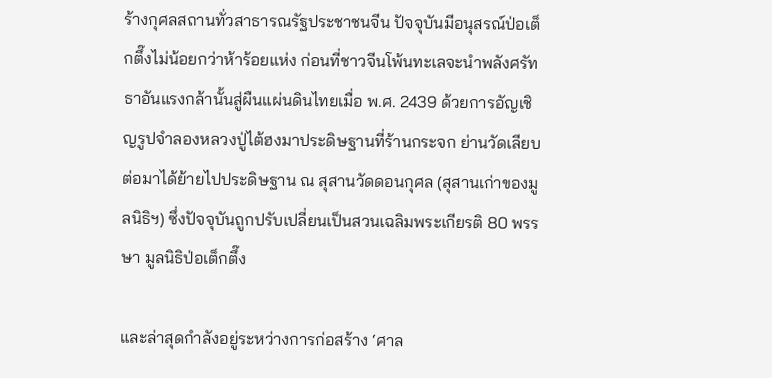ร้างกุศลสถานทั่วสาธารณรัฐประชาชนจีน ปัจจุบันมีอนุสรณ์ป่อเต็กตึ๊งไม่น้อยกว่าห้าร้อยแห่ง ก่อนที่ชาวจีนโพ้นทะเลจะนำพลังศรัทธาอันแรงกล้านั้นสู่ผืนแผ่นดินไทยเมื่อ พ.ศ. 2439 ด้วยการอัญเชิญรูปจำลองหลวงปู่ไต้ฮงมาประดิษฐานที่ร้านกระจก ย่านวัดเลียบ ต่อมาได้ย้ายไปประดิษฐาน ณ สุสานวัดดอนกุศล (สุสานเก่าของมูลนิธิฯ) ซึ่งปัจจุบันถูกปรับเปลี่ยนเป็นสวนเฉลิมพระเกียรติ 80 พรรษา มูลนิธิป่อเต็กตึ๊ง

และล่าสุดกำลังอยู่ระหว่างการก่อสร้าง ‘ศาล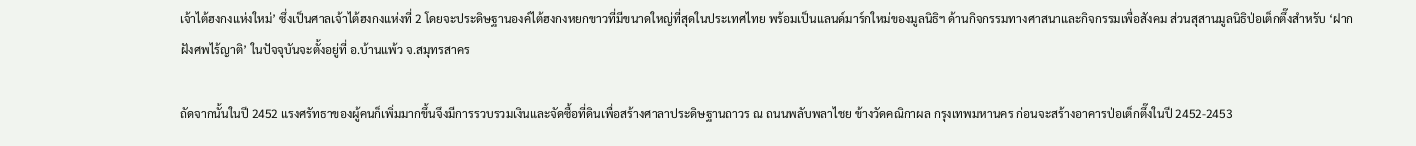เจ้าไต้ฮงกงแห่งใหม่’ ซึ่งเป็นศาลเจ้าไต้ฮงกงแห่งที่ 2 โดยจะประดิษฐานองค์ไต้ฮงกงหยกขาวที่มีขนาดใหญ่ที่สุดในประเทศไทย พร้อมเป็นแลนด์มาร์กใหม่ของมูลนิธิฯ ด้านกิจกรรมทางศาสนาและกิจกรรมเพื่อสังคม ส่วนสุสานมูลนิธิป่อเต็กตึ๊งสำหรับ ‘ฝากฝังศพไร้ญาติ’ ในปัจจุบันจะตั้งอยู่ที่ อ.บ้านแพ้ว จ.สมุทรสาคร

ถัดจากนั้นในปี 2452 แรงศรัทธาของผู้คนก็เพิ่มมากขึ้นจึงมีการรวบรวมเงินและจัดซื้อที่ดินเพื่อสร้างศาลาประดิษฐานถาวร ณ ถนนพลับพลาไชย ข้างวัดคณิกาผล กรุงเทพมหานคร ก่อนจะสร้างอาคารป่อเต็กตึ๊งในปี 2452-2453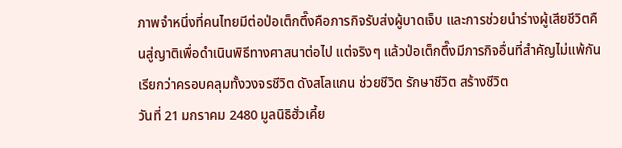ภาพจำหนึ่งที่คนไทยมีต่อป่อเต็กตึ๊งคือภารกิจรับส่งผู้บาดเจ็บ และการช่วยนำร่างผู้เสียชีวิตคืนสู่ญาติเพื่อดำเนินพิธีทางศาสนาต่อไป แต่จริงๆ แล้วป่อเต็กตึ๊งมีภารกิจอื่นที่สำคัญไม่แพ้กัน เรียกว่าครอบคลุมทั้งวงจรชีวิต ดังสโลแกน ช่วยชีวิต รักษาชีวิต สร้างชีวิต
วันที่ 21 มกราคม 2480 มูลนิธิฮั่วเคี้ย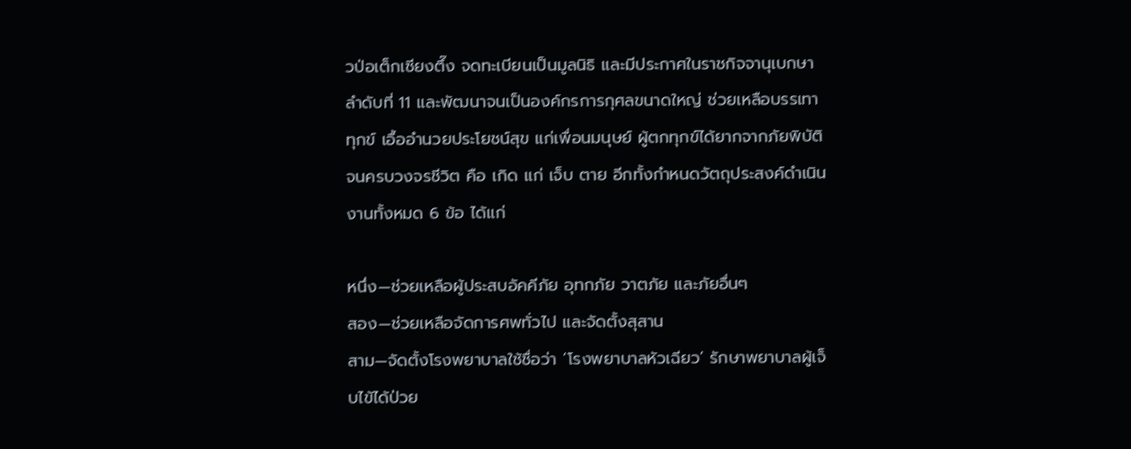วป่อเต็กเซียงตึ๊ง จดทะเบียนเป็นมูลนิธิ และมีประกาศในราชกิจจานุเบกษา ลำดับที่ 11 และพัฒนาจนเป็นองค์กรการกุศลขนาดใหญ่ ช่วยเหลือบรรเทาทุกข์ เอื้ออำนวยประโยชน์สุข แก่เพื่อนมนุษย์ ผู้ตกทุกข์ได้ยากจากภัยพิบัติ จนครบวงจรชีวิต คือ เกิด แก่ เจ็บ ตาย อีกทั้งกำหนดวัตถุประสงค์ดำเนินงานทั้งหมด 6 ข้อ ได้แก่

หนึ่ง—ช่วยเหลือผู้ประสบอัคคีภัย อุทกภัย วาตภัย และภัยอื่นๆ
สอง—ช่วยเหลือจัดการศพทั่วไป และจัดตั้งสุสาน
สาม—จัดตั้งโรงพยาบาลใช้ชื่อว่า ‘โรงพยาบาลหัวเฉียว’ รักษาพยาบาลผู้เจ็บไข้ได้ป่วย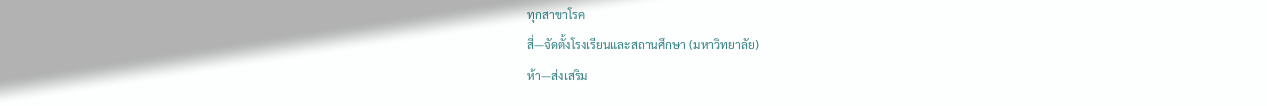ทุกสาขาโรค
สี่—จัดตั้งโรงเรียนและสถานศึกษา (มหาวิทยาลัย)
ห้า—ส่งเสริม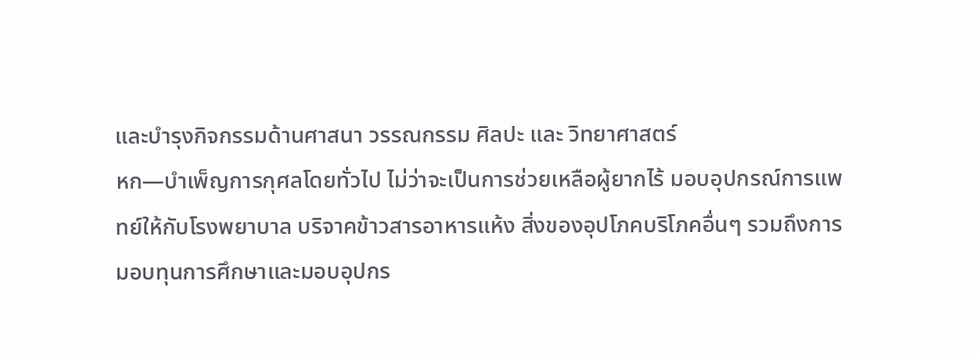และบำรุงกิจกรรมด้านศาสนา วรรณกรรม ศิลปะ และ วิทยาศาสตร์
หก—บำเพ็ญการกุศลโดยทั่วไป ไม่ว่าจะเป็นการช่วยเหลือผู้ยากไร้ มอบอุปกรณ์การแพทย์ให้กับโรงพยาบาล บริจาคข้าวสารอาหารแห้ง สิ่งของอุปโภคบริโภคอื่นๆ รวมถึงการมอบทุนการศึกษาและมอบอุปกร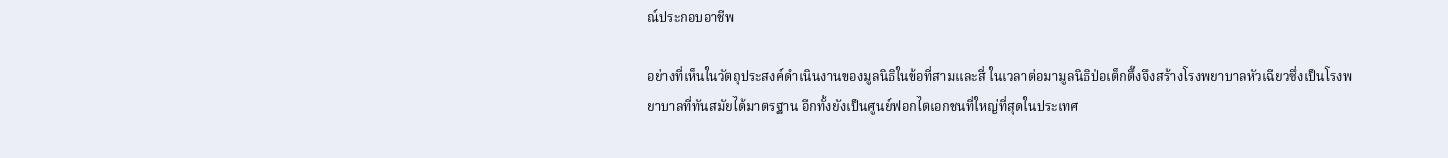ณ์ประกอบอาชีพ

อย่างที่เห็นในวัตถุประสงค์ดำเนินงานของมูลนิธิในข้อที่สามและสี่ ในเวลาต่อมามูลนิธิป่อเต็กตึ๊งจึงสร้างโรงพยาบาลหัวเฉียวซึ่งเป็นโรงพยาบาลที่ทันสมัยได้มาตรฐาน อีกทั้งยังเป็นศูนย์ฟอกไตเอกชนที่ใหญ่ที่สุดในประเทศ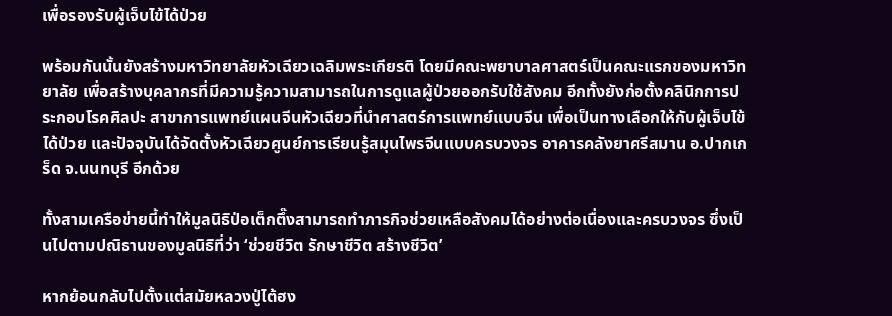เพื่อรองรับผู้เจ็บไข้ได้ป่วย

พร้อมกันนั้นยังสร้างมหาวิทยาลัยหัวเฉียวเฉลิมพระเกียรติ โดยมีคณะพยาบาลศาสตร์เป็นคณะแรกของมหาวิทยาลัย เพื่อสร้างบุคลากรที่มีความรู้ความสามารถในการดูแลผู้ป่วยออกรับใช้สังคม อีกทั้งยังก่อตั้งคลินิกการประกอบโรคศิลปะ สาขาการแพทย์แผนจีนหัวเฉียวที่นำศาสตร์การแพทย์แบบจีน เพื่อเป็นทางเลือกให้กับผู้เจ็บไข้ได้ป่วย และปัจจุบันได้จัดตั้งหัวเฉียวศูนย์การเรียนรู้สมุนไพรจีนแบบครบวงจร อาคารคลังยาศรีสมาน อ.ปากเกร็ด จ.นนทบุรี อีกด้วย

ทั้งสามเครือข่ายนี้ทำให้มูลนิธิป่อเต็กตึ๊งสามารถทำภารกิจช่วยเหลือสังคมได้อย่างต่อเนื่องและครบวงจร ซึ่งเป็นไปตามปณิธานของมูลนิธิที่ว่า ‘ช่วยชีวิต รักษาชีวิต สร้างชีวิต’

หากย้อนกลับไปตั้งแต่สมัยหลวงปู่ไต้ฮง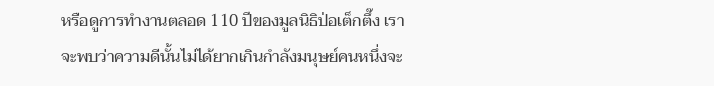หรือดูการทำงานตลอด 110 ปีของมูลนิธิป่อเต็กตึ๊ง เราจะพบว่าความดีนั้นไม่ได้ยากเกินกำลังมนุษย์คนหนึ่งจะ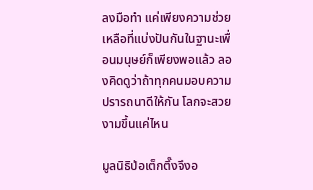ลงมือทำ แค่เพียงความช่วยเหลือที่แบ่งปันกันในฐานะเพื่อนมนุษย์ก็เพียงพอแล้ว ลองคิดดูว่าถ้าทุกคนมอบความปรารถนาดีให้กัน โลกจะสวยงามขึ้นแค่ไหน

มูลนิธิป่อเต็กตึ๊งจึงอ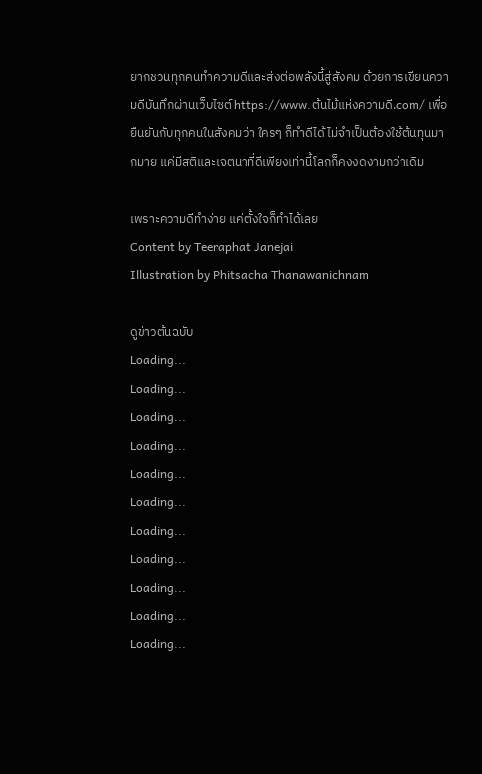ยากชวนทุกคนทำความดีและส่งต่อพลังนี้สู่สังคม ด้วยการเขียนความดีบันทึกผ่านเว็บไซต์ https://www.ต้นไม้แห่งความดี.com/ เพื่อยืนยันกับทุกคนในสังคมว่า ใครๆ ก็ทำดีได้ ไม่จำเป็นต้องใช้ต้นทุนมากมาย แค่มีสติและเจตนาที่ดีเพียงเท่านี้โลกก็คงงดงามกว่าเดิม

เพราะความดีทำง่าย แค่ตั้งใจก็ทำได้เลย
Content by Teeraphat Janejai
Illustration by Phitsacha Thanawanichnam

ดูข่าวต้นฉบับ
Loading...
Loading...
Loading...
Loading...
Loading...
Loading...
Loading...
Loading...
Loading...
Loading...
Loading...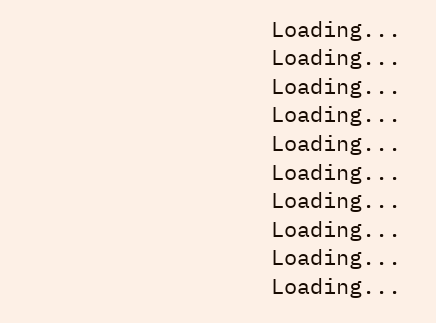Loading...
Loading...
Loading...
Loading...
Loading...
Loading...
Loading...
Loading...
Loading...
Loading...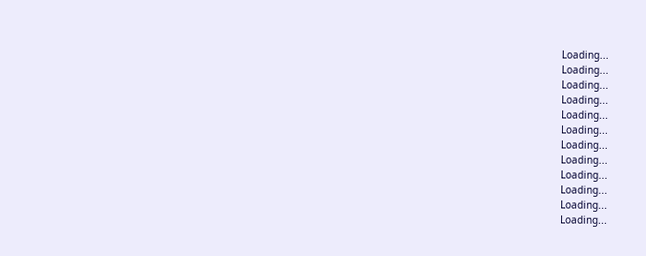Loading...
Loading...
Loading...
Loading...
Loading...
Loading...
Loading...
Loading...
Loading...
Loading...
Loading...
Loading...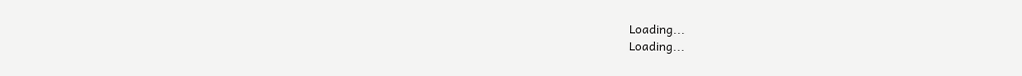Loading...
Loading...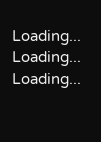Loading...
Loading...
Loading...